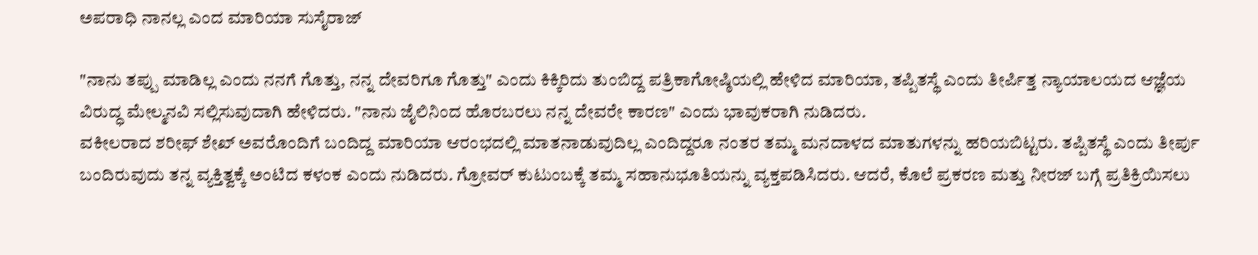ಅಪರಾಧಿ ನಾನಲ್ಲ ಎಂದ ಮಾರಿಯಾ ಸುಸೈರಾಜ್

"ನಾನು ತಪ್ಪು ಮಾಡಿಲ್ಲ ಎಂದು ನನಗೆ ಗೊತ್ತು, ನನ್ನ ದೇವರಿಗೂ ಗೊತ್ತು" ಎಂದು ಕಿಕ್ಕಿರಿದು ತುಂಬಿದ್ದ ಪತ್ರಿಕಾಗೋಷ್ಠಿಯಲ್ಲಿ ಹೇಳಿದ ಮಾರಿಯಾ, ತಪ್ಪಿತಸ್ಥೆ ಎಂದು ತೀರ್ಪಿತ್ತ ನ್ಯಾಯಾಲಯದ ಆಜ್ಞೆಯ ವಿರುದ್ಧ ಮೇಲ್ಮನವಿ ಸಲ್ಲಿಸುವುದಾಗಿ ಹೇಳಿದರು. "ನಾನು ಜೈಲಿನಿಂದ ಹೊರಬರಲು ನನ್ನ ದೇವರೇ ಕಾರಣ" ಎಂದು ಭಾವುಕರಾಗಿ ನುಡಿದರು.
ವಕೀಲರಾದ ಶರೀಫ್ ಶೇಖ್ ಅವರೊಂದಿಗೆ ಬಂದಿದ್ದ ಮಾರಿಯಾ ಆರಂಭದಲ್ಲಿ ಮಾತನಾಡುವುದಿಲ್ಲ ಎಂದಿದ್ದರೂ ನಂತರ ತಮ್ಮ ಮನದಾಳದ ಮಾತುಗಳನ್ನು ಹರಿಯಬಿಟ್ಟರು. ತಪ್ಪಿತಸ್ಥೆ ಎಂದು ತೀರ್ಪು ಬಂದಿರುವುದು ತನ್ನ ವ್ಯಕ್ತಿತ್ವಕ್ಕೆ ಅಂಟಿದ ಕಳಂಕ ಎಂದು ನುಡಿದರು. ಗ್ರೋವರ್ ಕುಟುಂಬಕ್ಕೆ ತಮ್ಮ ಸಹಾನುಭೂತಿಯನ್ನು ವ್ಯಕ್ತಪಡಿಸಿದರು. ಆದರೆ, ಕೊಲೆ ಪ್ರಕರಣ ಮತ್ತು ನೀರಜ್ ಬಗ್ಗೆ ಪ್ರತಿಕ್ರಿಯಿಸಲು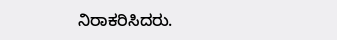ನಿರಾಕರಿಸಿದರು.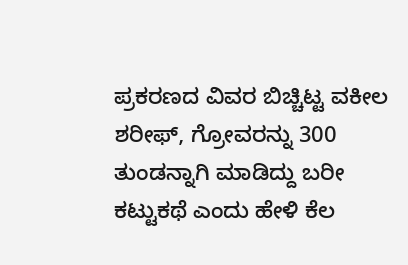ಪ್ರಕರಣದ ವಿವರ ಬಿಚ್ಚಿಟ್ಟ ವಕೀಲ ಶರೀಫ್, ಗ್ರೋವರನ್ನು 300 ತುಂಡನ್ನಾಗಿ ಮಾಡಿದ್ದು ಬರೀ ಕಟ್ಟುಕಥೆ ಎಂದು ಹೇಳಿ ಕೆಲ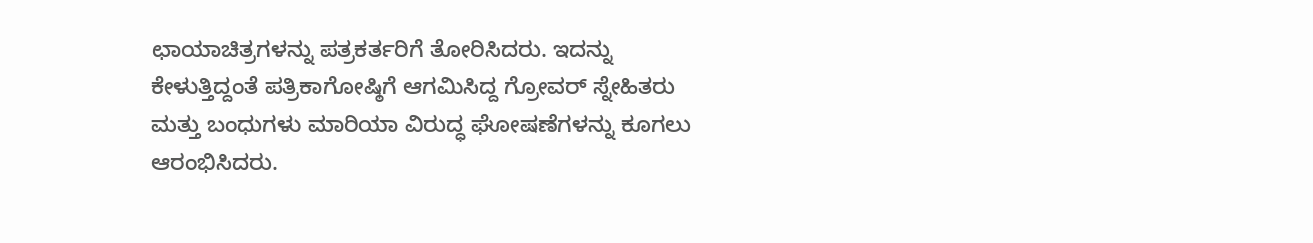ಛಾಯಾಚಿತ್ರಗಳನ್ನು ಪತ್ರಕರ್ತರಿಗೆ ತೋರಿಸಿದರು. ಇದನ್ನು ಕೇಳುತ್ತಿದ್ದಂತೆ ಪತ್ರಿಕಾಗೋಷ್ಠಿಗೆ ಆಗಮಿಸಿದ್ದ ಗ್ರೋವರ್ ಸ್ನೇಹಿತರು ಮತ್ತು ಬಂಧುಗಳು ಮಾರಿಯಾ ವಿರುದ್ಧ ಘೋಷಣೆಗಳನ್ನು ಕೂಗಲು ಆರಂಭಿಸಿದರು.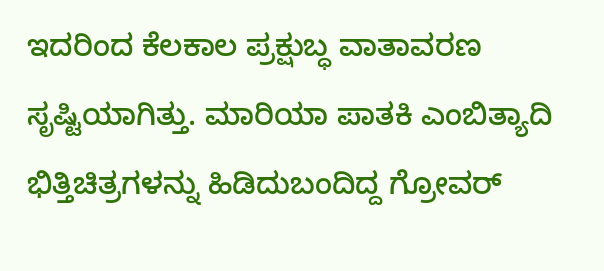ಇದರಿಂದ ಕೆಲಕಾಲ ಪ್ರಕ್ಷುಬ್ಧ ವಾತಾವರಣ ಸೃಷ್ಟಿಯಾಗಿತ್ತು. ಮಾರಿಯಾ ಪಾತಕಿ ಎಂಬಿತ್ಯಾದಿ ಭಿತ್ತಿಚಿತ್ರಗಳನ್ನು ಹಿಡಿದುಬಂದಿದ್ದ ಗ್ರೋವರ್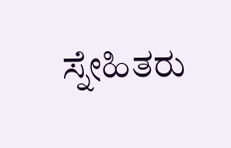ಸ್ನೇಹಿತರು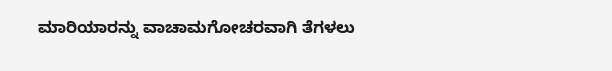ಮಾರಿಯಾರನ್ನು ವಾಚಾಮಗೋಚರವಾಗಿ ತೆಗಳಲು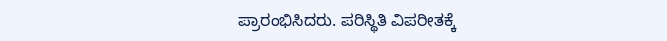ಪ್ರಾರಂಭಿಸಿದರು. ಪರಿಸ್ಥಿತಿ ವಿಪರೀತಕ್ಕೆ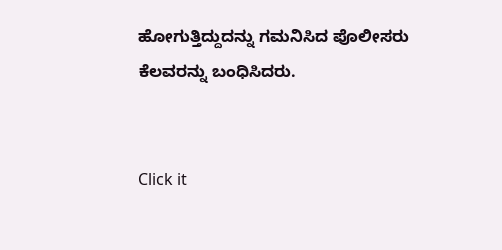ಹೋಗುತ್ತಿದ್ದುದನ್ನು ಗಮನಿಸಿದ ಪೊಲೀಸರು ಕೆಲವರನ್ನು ಬಂಧಿಸಿದರು.


Click it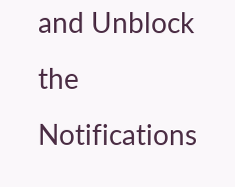and Unblock the Notifications